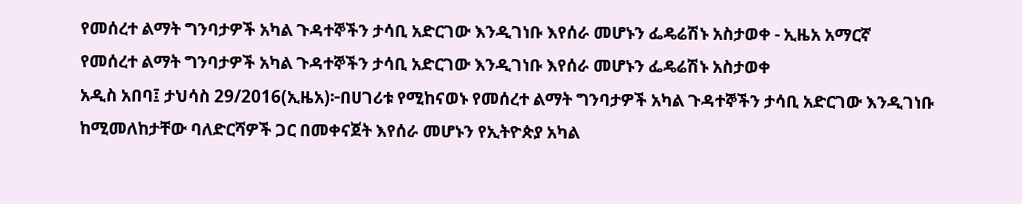የመሰረተ ልማት ግንባታዎች አካል ጉዳተኞችን ታሳቢ አድርገው እንዲገነቡ እየሰራ መሆኑን ፌዴሬሽኑ አስታወቀ - ኢዜአ አማርኛ
የመሰረተ ልማት ግንባታዎች አካል ጉዳተኞችን ታሳቢ አድርገው እንዲገነቡ እየሰራ መሆኑን ፌዴሬሽኑ አስታወቀ
አዲስ አበባ፤ ታህሳስ 29/2016(ኢዜአ)፦በሀገሪቱ የሚከናወኑ የመሰረተ ልማት ግንባታዎች አካል ጉዳተኞችን ታሳቢ አድርገው እንዲገነቡ ከሚመለከታቸው ባለድርሻዎች ጋር በመቀናጀት እየሰራ መሆኑን የኢትዮጵያ አካል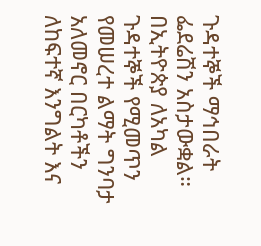ጉዳተኞች ማኅበራት ፌደሬሽን አስታውቋል።
በኢትዮጵያ ለአካል ጉዳተኞች የሚመጥን የመሠረተ ልማት ግንባታ አለመኖር በርካቶችን ለከፍተኛ እንግልት እና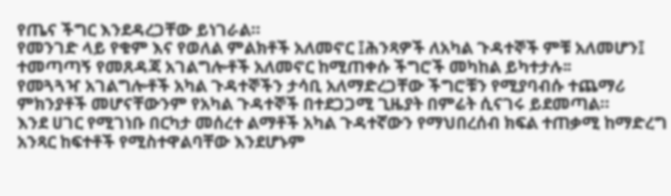የጤና ችግር እንደዳረጋቸው ይነገራል።
የመንገድ ላይ የቁም እና የወለል ምልክቶች አለመኖር ፤ሕንጻዎች ለአካል ጉዳተኞች ምቹ አለመሆን፤ ተመጣጣኝ የመጸዳጃ አገልግሎቶች አለመኖር ከሚጠቀሱ ችግሮች መካከል ይካተታሉ፡፡
የመጓጓዣ አገልግሎቶች አካል ጉዳተኞችን ታሳቢ አለማድረጋቸው ችግሮቹን የሚያባብሱ ተጨማሪ ምክንያቶች መሆናቸውንም የአካል ጉዳተኞች በተደጋጋሚ ጊዜያት በምሬት ሲናገሩ ይደመጣል።
እንደ ሀገር የሚገነቡ በርካታ መሰረተ ልማቶች አካል ጉዳተኛውን የማህበረሰብ ክፍል ተጠቃሚ ከማድረግ አንጻር ከፍተቶች የሚስተዋልባቸው እንደሆኑም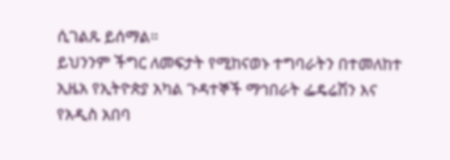ሲገልጹ ይሰማል።
ይህንንም ችግር ለመፍታት የሚከናወኑ ተግባራትን በተመለከተ ኢዜአ የኢትዮጵያ አካል ጉዳተኞች ማኅበራት ፌዴሬሽን እና የአዲስ አበባ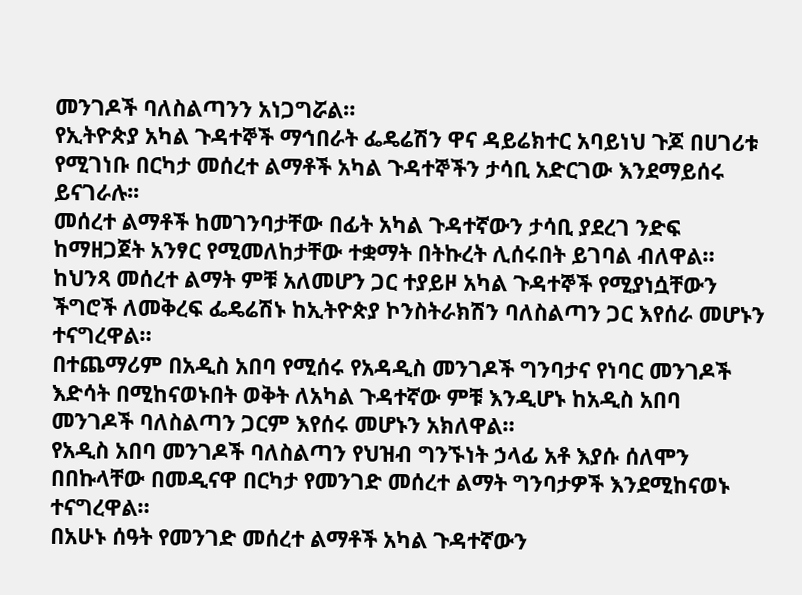መንገዶች ባለስልጣንን አነጋግሯል።
የኢትዮጵያ አካል ጉዳተኞች ማኅበራት ፌዴሬሽን ዋና ዳይሬክተር አባይነህ ጉጆ በሀገሪቱ የሚገነቡ በርካታ መሰረተ ልማቶች አካል ጉዳተኞችን ታሳቢ አድርገው እንደማይሰሩ ይናገራሉ፡፡
መሰረተ ልማቶች ከመገንባታቸው በፊት አካል ጉዳተኛውን ታሳቢ ያደረገ ንድፍ ከማዘጋጀት አንፃር የሚመለከታቸው ተቋማት በትኩረት ሊሰሩበት ይገባል ብለዋል።
ከህንጻ መሰረተ ልማት ምቹ አለመሆን ጋር ተያይዞ አካል ጉዳተኞች የሚያነሷቸውን ችግሮች ለመቅረፍ ፌዴሬሽኑ ከኢትዮጵያ ኮንስትራክሽን ባለስልጣን ጋር እየሰራ መሆኑን ተናግረዋል።
በተጨማሪም በአዲስ አበባ የሚሰሩ የአዳዲስ መንገዶች ግንባታና የነባር መንገዶች እድሳት በሚከናወኑበት ወቅት ለአካል ጉዳተኛው ምቹ እንዲሆኑ ከአዲስ አበባ መንገዶች ባለስልጣን ጋርም እየሰሩ መሆኑን አክለዋል።
የአዲስ አበባ መንገዶች ባለስልጣን የህዝብ ግንኙነት ኃላፊ አቶ እያሱ ሰለሞን በበኩላቸው በመዲናዋ በርካታ የመንገድ መሰረተ ልማት ግንባታዎች እንደሚከናወኑ ተናግረዋል።
በአሁኑ ሰዓት የመንገድ መሰረተ ልማቶች አካል ጉዳተኛውን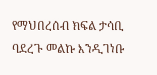የማህበረሰብ ክፍል ታሳቢ ባደረጉ መልኩ እንዲገነቡ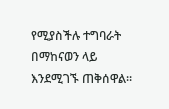የሚያስችሉ ተግባራት በማከናወን ላይ እንደሚገኙ ጠቅሰዋል።